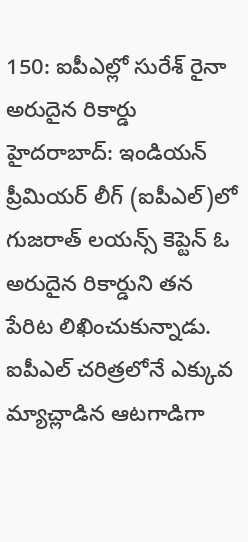150: ఐపీఎల్లో సురేశ్ రైనా అరుదైన రికార్డు
హైదరాబాద్: ఇండియన్ ప్రీమియర్ లీగ్ (ఐపీఎల్)లో గుజరాత్ లయన్స్ కెప్టెన్ ఓ అరుదైన రికార్డుని తన పేరిట లిఖించుకున్నాడు. ఐపీఎల్ చరిత్రలోనే ఎక్కువ మ్యాచ్లాడిన ఆటగాడిగా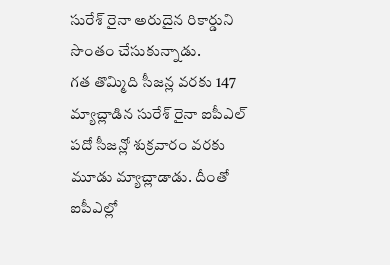సురేశ్ రైనా అరుదైన రికార్డుని సొంతం చేసుకున్నాడు.
గత తొమ్మిది సీజన్ల వరకు 147 మ్యాచ్లాడిన సురేశ్ రైనా ఐపీఎల్ పదో సీజన్లో శుక్రవారం వరకు మూడు మ్యాచ్లాడాడు. దీంతో ఐపీఎల్లో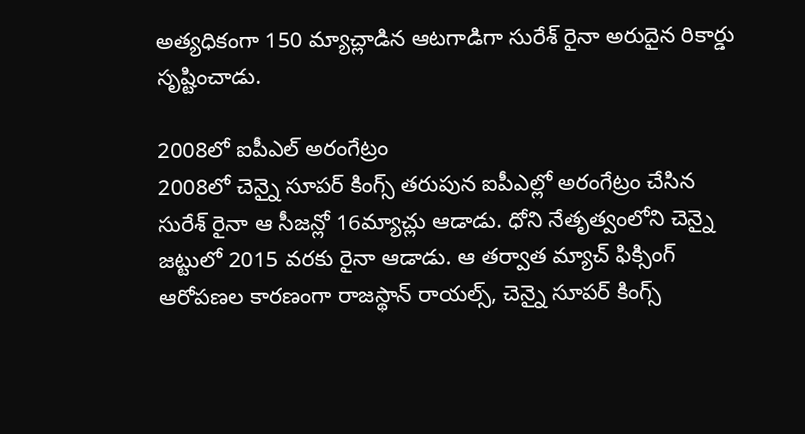అత్యధికంగా 150 మ్యాచ్లాడిన ఆటగాడిగా సురేశ్ రైనా అరుదైన రికార్డు సృష్టించాడు.

2008లో ఐపీఎల్ అరంగేట్రం
2008లో చెన్నై సూపర్ కింగ్స్ తరుపున ఐపీఎల్లో అరంగేట్రం చేసిన సురేశ్ రైనా ఆ సీజన్లో 16మ్యాచ్లు ఆడాడు. ధోని నేతృత్వంలోని చెన్నై జట్టులో 2015 వరకు రైనా ఆడాడు. ఆ తర్వాత మ్యాచ్ ఫిక్సింగ్ ఆరోపణల కారణంగా రాజస్థాన్ రాయల్స్, చెన్నై సూపర్ కింగ్స్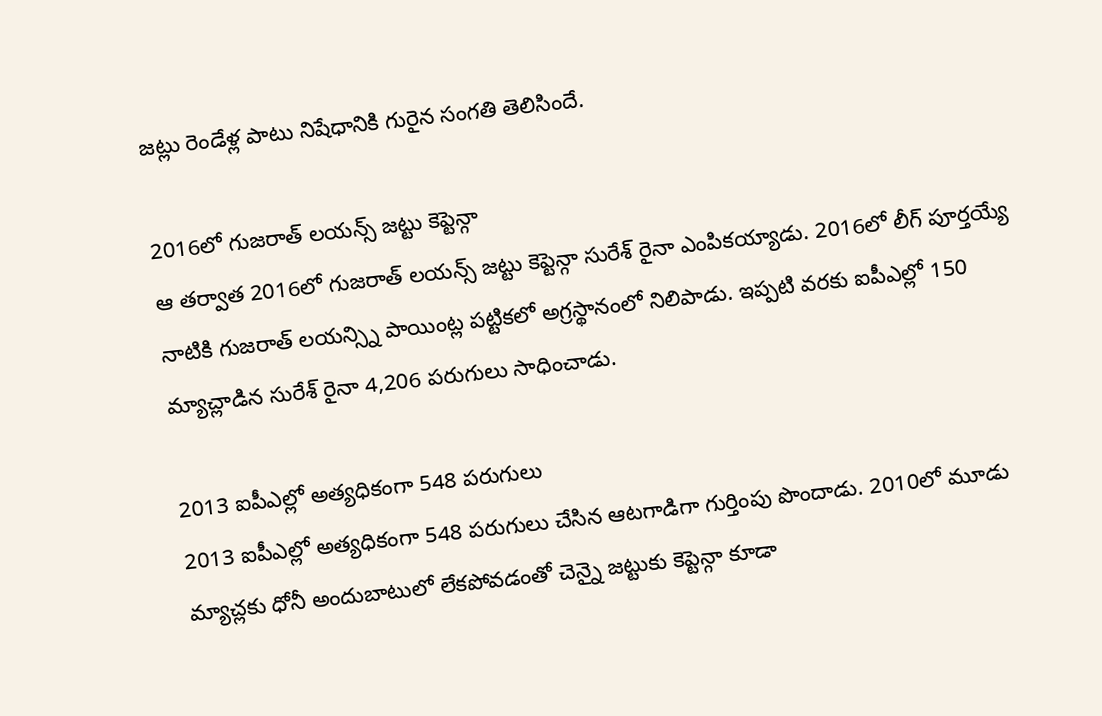జట్లు రెండేళ్ల పాటు నిషేధానికి గురైన సంగతి తెలిసిందే.

2016లో గుజరాత్ లయన్స్ జట్టు కెప్టెన్గా
ఆ తర్వాత 2016లో గుజరాత్ లయన్స్ జట్టు కెప్టెన్గా సురేశ్ రైనా ఎంపికయ్యాడు. 2016లో లీగ్ పూర్తయ్యే నాటికి గుజరాత్ లయన్స్ని పాయింట్ల పట్టికలో అగ్రస్థానంలో నిలిపాడు. ఇప్పటి వరకు ఐపీఎల్లో 150 మ్యాచ్లాడిన సురేశ్ రైనా 4,206 పరుగులు సాధించాడు.

2013 ఐపీఎల్లో అత్యధికంగా 548 పరుగులు
2013 ఐపీఎల్లో అత్యధికంగా 548 పరుగులు చేసిన ఆటగాడిగా గుర్తింపు పొందాడు. 2010లో మూడు మ్యాచ్లకు ధోనీ అందుబాటులో లేకపోవడంతో చెన్నై జట్టుకు కెప్టెన్గా కూడా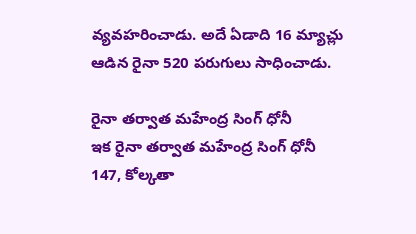వ్యవహరించాడు. అదే ఏడాది 16 మ్యాచ్లు ఆడిన రైనా 520 పరుగులు సాధించాడు.

రైనా తర్వాత మహేంద్ర సింగ్ ధోనీ
ఇక రైనా తర్వాత మహేంద్ర సింగ్ ధోనీ 147, కోల్కతా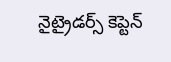నైట్రైడర్స్ కెప్టెన్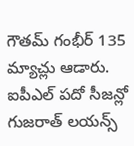గౌతమ్ గంభీర్ 135 మ్యాచ్లు ఆడారు. ఐపీఎల్ పదో సీజన్లో గుజరాత్ లయన్స్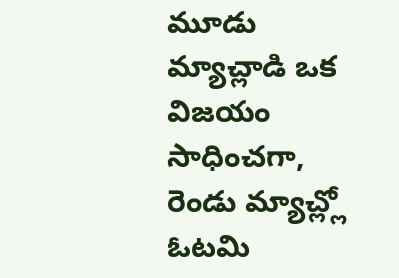మూడు మ్యాచ్లాడి ఒక విజయం సాధించగా, రెండు మ్యాచ్ల్లో ఓటమి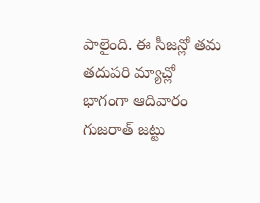పాలైంది. ఈ సీజన్లో తమ తదుపరి మ్యాచ్లో భాగంగా ఆదివారం గుజరాత్ జట్టు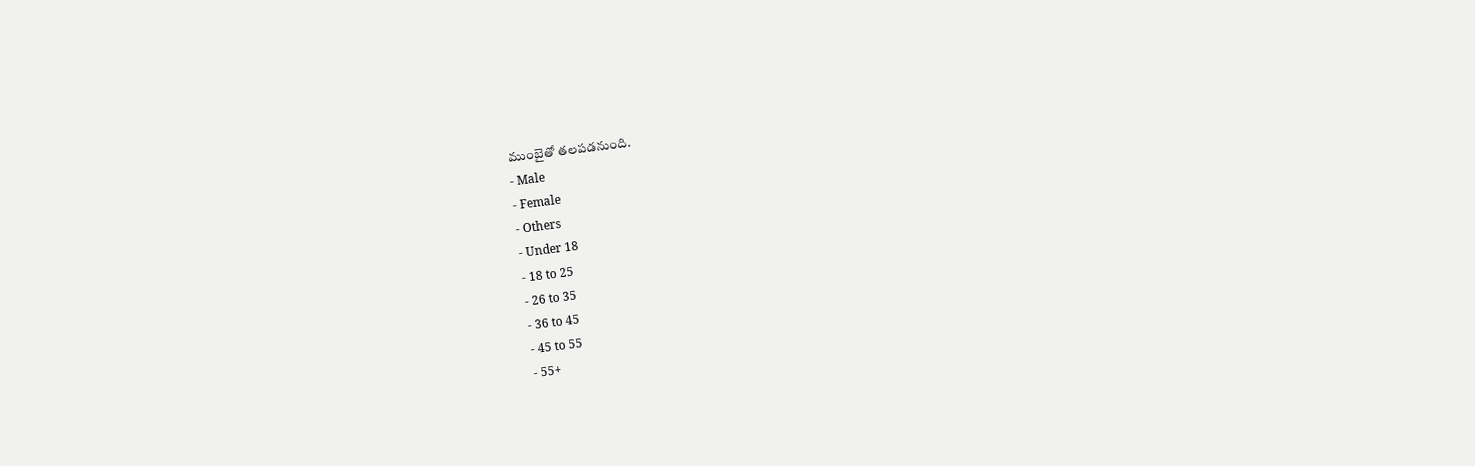ముంబైతో తలపడనుంది.
- Male
- Female
- Others
- Under 18
- 18 to 25
- 26 to 35
- 36 to 45
- 45 to 55
- 55+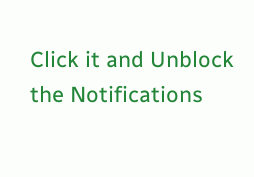Click it and Unblock the Notifications